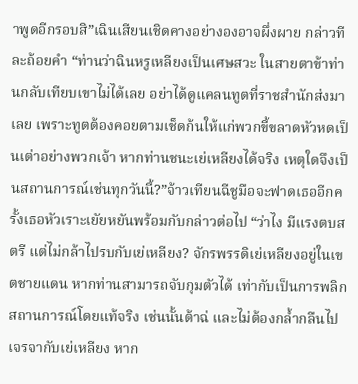าพูดอีกรอบสิ”เฉินเสียนเชิดคางอย่างองอาจผึ่งผาย กล่าวทีละถ้อยคำ “ท่านว่าฉินหรูเหลียงเป็นเศษสวะ ในสายตาข้าท่านกลับเทียบเขาไม่ได้เลย อย่าได้ดูแคลนทูตที่ราชสำนักส่งมาเลย เพราะทูตต้องคอยตามเช็ดก้นให้แก่พวกขี้ขลาดหัวหดเป็นเต่าอย่างพวกเจ้า หากท่านชนะเย่เหลียงได้จริง เหตุใดจึงเป็นสถานการณ์เช่นทุกวันนี้?”จ้าวเทียนฉีชูมือจะฟาดเธออีกครั้งเธอหัวเราะเยัยหยันพร้อมกับกล่าวต่อไป “ว่าไง มีแรงตบสตรี แต่ไม่กล้าไปรบกับเย่เหลียง? จักรพรรดิเย่เหลียงอยู่ในเขตชายแดน หากท่านสามารถจับกุมตัวได้ เท่ากับเป็นการพลิกสถานการณ์โดยแท้จริง เช่นนั้นต้าฉ่ และไม่ต้องกลํ้ากลืนไปเจรจากับเย่เหลียง หาก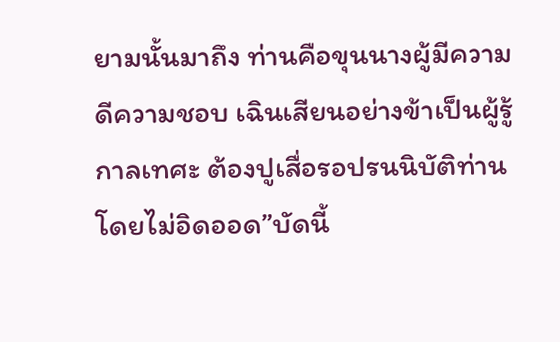ยามนั้นมาถึง ท่านคือขุนนางผู้มีความดีความชอบ เฉินเสียนอย่างข้าเป็นผู้รู้กาลเทศะ ต้องปูเสื่อรอปรนนิบัติท่านโดยไม่อิดออด”บัดนี้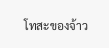โทสะของจ้าว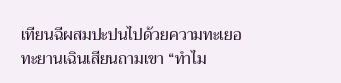เทียนฉีผสมปะปนไปด้วยความทะเยอทะยานเฉินเสียนถามเขา “ทำไม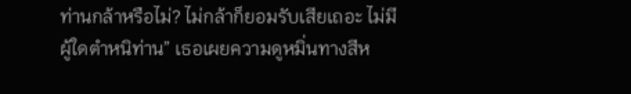ท่านกล้าหรือไม่? ไม่กล้าก็ยอมรับเสียเถอะ ไม่มีผู้ใดตำหนิท่าน” เธอเผยความดูหมิ่นทางสีห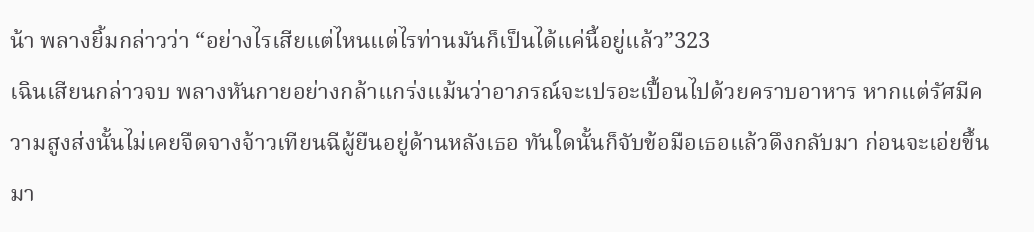น้า พลางยิ้มกล่าวว่า “อย่างไรเสียแต่ไหนแต่ไรท่านมันก็เป็นได้แค่นี้อยู่แล้ว”323
เฉินเสียนกล่าวจบ พลางหันกายอย่างกล้าแกร่งแม้นว่าอาภรณ์จะเปรอะเปื้อนไปด้วยคราบอาหาร หากแต่รัศมีความสูงส่งนั้นไม่เคยจืดจางจ้าวเทียนฉีผู้ยืนอยู่ด้านหลังเธอ ทันใดนั้นก็จับข้อมือเธอแล้วดึงกลับมา ก่อนจะเอ่ยขึ้นมา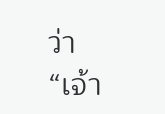ว่า “เจ้า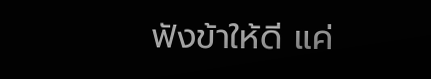ฟังข้าให้ดี แค่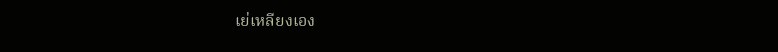เย่เหลียงเอง